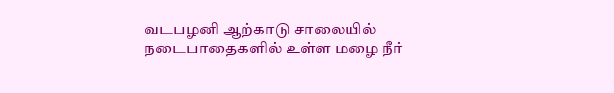வடபழனி ஆற்காடு சாலையில் நடைபாதைகளில் உள்ள மழை நீர்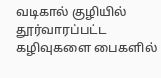வடிகால் குழியில் தூர்வாரப்பட்ட கழிவுகளை பைகளில்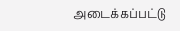அடைக்கப்பட்டு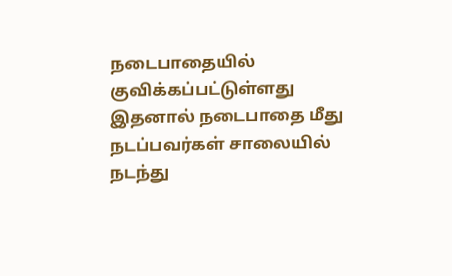நடைபாதையில் குவிக்கப்பட்டுள்ளது இதனால் நடைபாதை மீது நடப்பவர்கள் சாலையில் நடந்து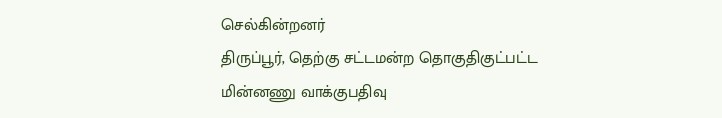செல்கின்றனர்
திருப்பூர், தெற்கு சட்டமன்ற தொகுதிகுட்பட்ட மின்னணு வாக்குபதிவு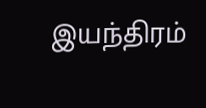இயந்திரம்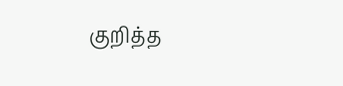குறித்த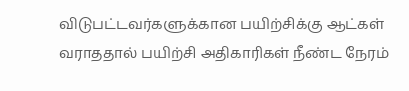விடுபட்டவர்களுக்கான பயிற்சிக்கு ஆட்கள் வராததால் பயிற்சி அதிகாரிகள் நீண்ட நேரம்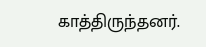காத்திருந்தனர்.